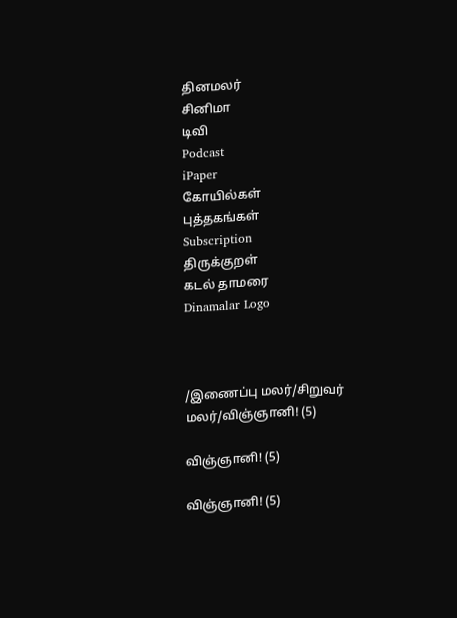தினமலர்
சினிமா
டிவி
Podcast
iPaper
கோயில்கள்
புத்தகங்கள்
Subscription
திருக்குறள்
கடல் தாமரை
Dinamalar Logo



/இணைப்பு மலர்/சிறுவர் மலர்/விஞ்ஞானி! (5)

விஞ்ஞானி! (5)

விஞ்ஞானி! (5)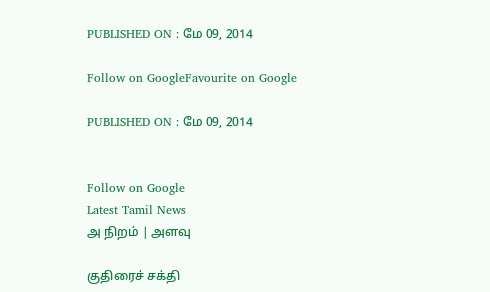PUBLISHED ON : மே 09, 2014

Follow on GoogleFavourite on Google

PUBLISHED ON : மே 09, 2014


Follow on Google
Latest Tamil News
அ நிறம் | அளவு

குதிரைச் சக்தி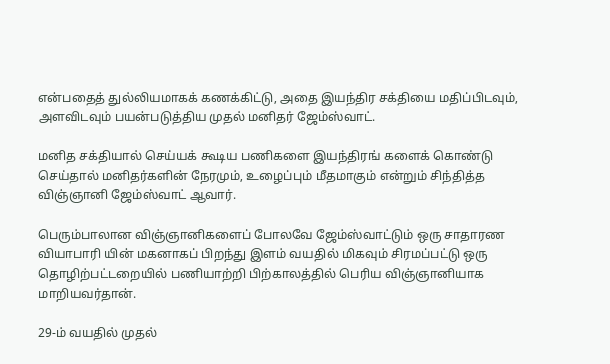என்பதைத் துல்லியமாகக் கணக்கிட்டு, அதை இயந்திர சக்தியை மதிப்பிடவும், அளவிடவும் பயன்படுத்திய முதல் மனிதர் ஜேம்ஸ்வாட்.

மனித சக்தியால் செய்யக் கூடிய பணிகளை இயந்திரங் களைக் கொண்டு செய்தால் மனிதர்களின் நேரமும், உழைப்பும் மீதமாகும் என்றும் சிந்தித்த விஞ்ஞானி ஜேம்ஸ்வாட் ஆவார்.

பெரும்பாலான விஞ்ஞானிகளைப் போலவே ஜேம்ஸ்வாட்டும் ஒரு சாதாரண வியாபாரி யின் மகனாகப் பிறந்து இளம் வயதில் மிகவும் சிரமப்பட்டு ஒரு தொழிற்பட்டறையில் பணியாற்றி பிற்காலத்தில் பெரிய விஞ்ஞானியாக மாறியவர்தான்.

29-ம் வயதில் முதல்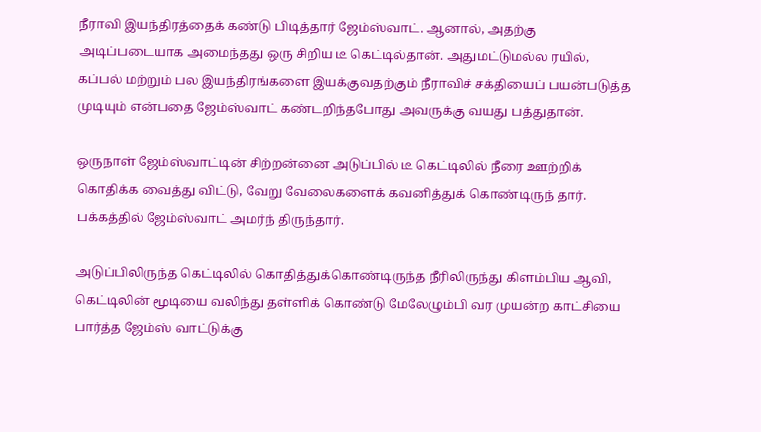நீராவி இயந்திரத்தைக் கண்டு பிடித்தார் ஜேம்ஸ்வாட். ஆனால், அதற்கு அடிப்படையாக அமைந்தது ஒரு சிறிய டீ கெட்டில்தான். அதுமட்டுமல்ல ரயில், கப்பல் மற்றும் பல இயந்திரங்களை இயக்குவதற்கும் நீராவிச் சக்தியைப் பயன்படுத்த முடியும் என்பதை ஜேம்ஸ்வாட் கண்டறிந்தபோது அவருக்கு வயது பத்துதான்.

ஒருநாள் ஜேம்ஸ்வாட்டின் சிற்றன்னை அடுப்பில் டீ கெட்டிலில் நீரை ஊற்றிக் கொதிக்க வைத்து விட்டு, வேறு வேலைகளைக் கவனித்துக் கொண்டிருந் தார். பக்கத்தில் ஜேம்ஸ்வாட் அமர்ந் திருந்தார்.

அடுப்பிலிருந்த கெட்டிலில் கொதித்துக்கொண்டிருந்த நீரிலிருந்து கிளம்பிய ஆவி, கெட்டிலின் மூடியை வலிந்து தள்ளிக் கொண்டு மேலேழும்பி வர முயன்ற காட்சியை பார்த்த ஜேம்ஸ் வாட்டுக்கு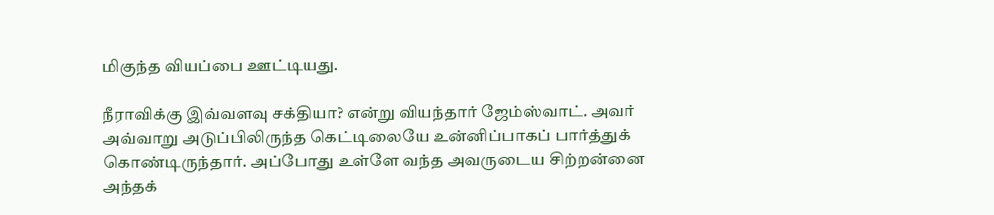மிகுந்த வியப்பை ஊட்டியது.

நீராவிக்கு இவ்வளவு சக்தியா? என்று வியந்தார் ஜேம்ஸ்வாட். அவர் அவ்வாறு அடுப்பிலிருந்த கெட்டிலையே உன்னிப்பாகப் பார்த்துக் கொண்டிருந்தார். அப்போது உள்ளே வந்த அவருடைய சிற்றன்னை அந்தக்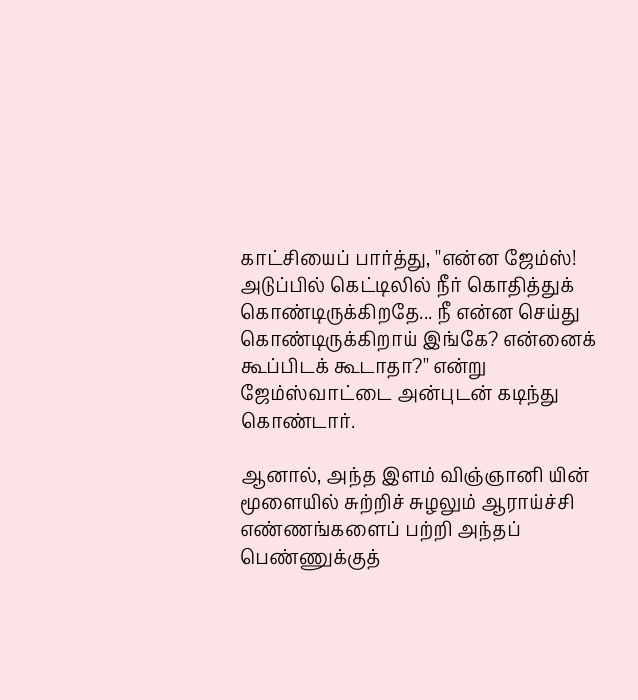காட்சியைப் பார்த்து, ''என்ன ஜேம்ஸ்! அடுப்பில் கெட்டிலில் நீர் கொதித்துக் கொண்டிருக்கிறதே... நீ என்ன செய்து கொண்டிருக்கிறாய் இங்கே? என்னைக் கூப்பிடக் கூடாதா?'' என்று ஜேம்ஸ்வாட்டை அன்புடன் கடிந்து கொண்டார்.

ஆனால், அந்த இளம் விஞ்ஞானி யின் மூளையில் சுற்றிச் சுழலும் ஆராய்ச்சி எண்ணங்களைப் பற்றி அந்தப் பெண்ணுக்குத்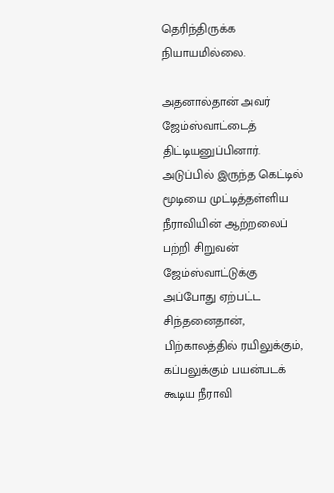தெரிந்திருக்க நியாயமில்லை.

அதனால்தான் அவர் ஜேம்ஸ்வாட்டைத் திட்டியனுப்பினார். அடுப்பில் இருந்த கெட்டில் மூடியை முட்டித்தள்ளிய நீராவியின் ஆற்றலைப் பற்றி சிறுவன் ஜேம்ஸ்வாட்டுக்கு அப்போது ஏற்பட்ட சிந்தனைதான், பிற்காலத்தில் ரயிலுக்கும், கப்பலுக்கும் பயன்படக் கூடிய நீராவி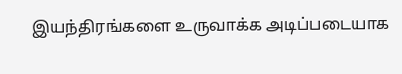இயந்திரங்களை உருவாக்க அடிப்படையாக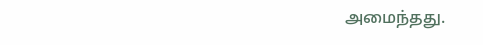அமைந்தது.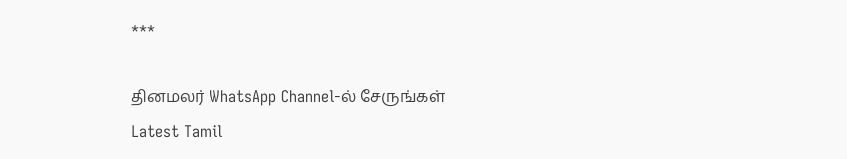***

தினமலர் WhatsApp Channel-ல் சேருங்கள்
Latest Tamil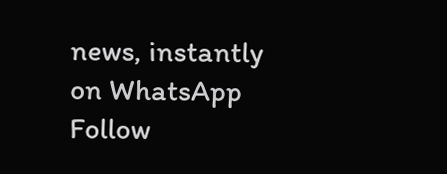news, instantly on WhatsApp
Follow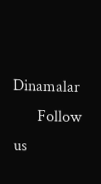Dinamalar
      Follow us